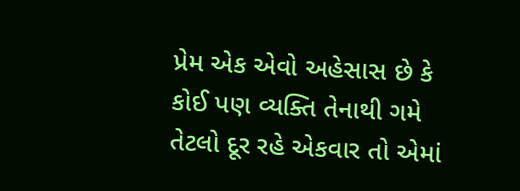પ્રેમ એક એવો અહેસાસ છે કે કોઈ પણ વ્યક્તિ તેનાથી ગમે તેટલો દૂર રહે એકવાર તો એમાં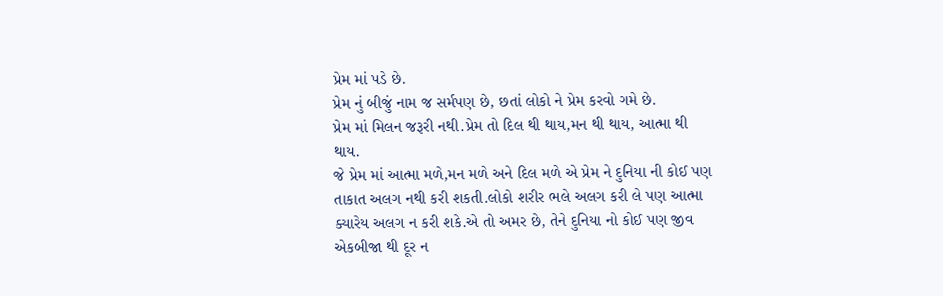પ્રેમ માં પડે છે.
પ્રેમ નું બીજું નામ જ સર્મપણ છે, છતાં લોકો ને પ્રેમ કરવો ગમે છે.
પ્રેમ માં મિલન જરૂરી નથી.પ્રેમ તો દિલ થી થાય,મન થી થાય, આત્મા થી થાય.
જે પ્રેમ માં આત્મા મળે,મન મળે અને દિલ મળે એ પ્રેમ ને દુનિયા ની કોઈ પણ તાકાત અલગ નથી કરી શકતી.લોકો શરીર ભલે અલગ કરી લે પણ આત્મા ક્યારેય અલગ ન કરી શકે.એ તો અમર છે, તેને દુનિયા નો કોઈ પણ જીવ એકબીજા થી દૂર ન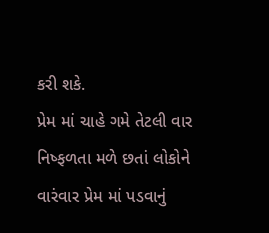કરી શકે.
પ્રેમ માં ચાહે ગમે તેટલી વાર નિષ્ફળતા મળે છતાં લોકોને વારંવાર પ્રેમ માં પડવાનું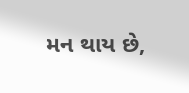મન થાય છે,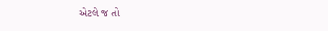એટલે જ તો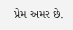પ્રેમ અમર છે.